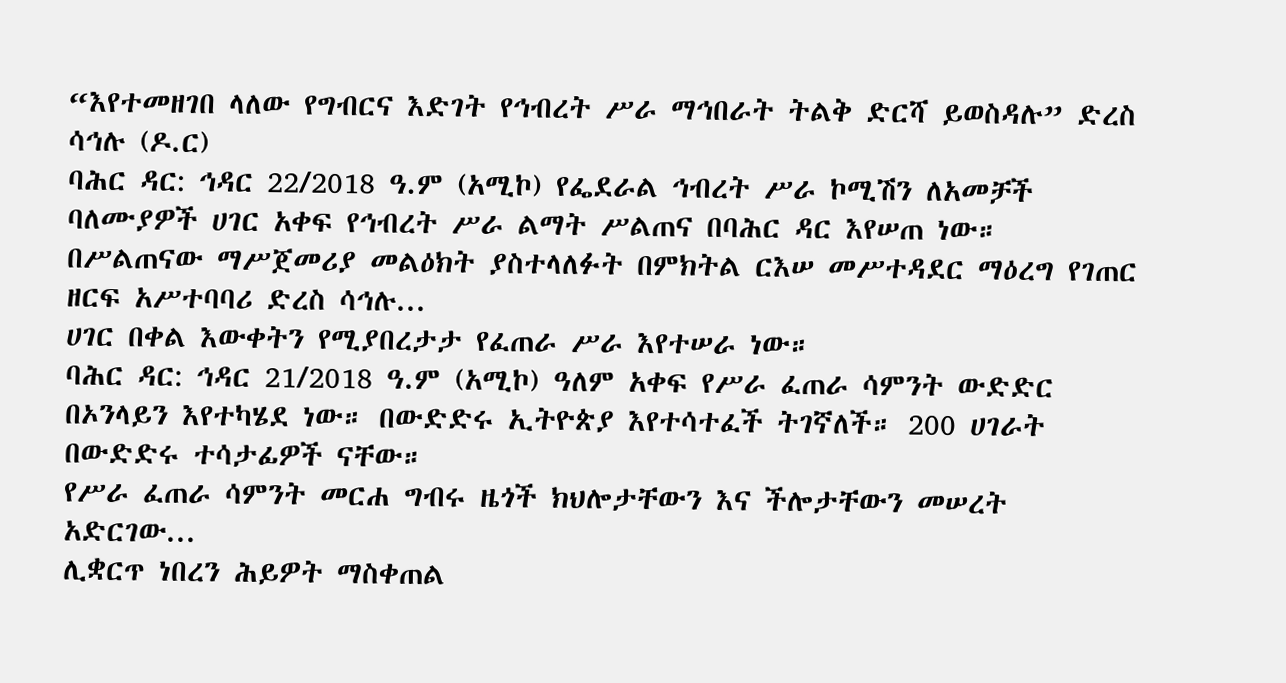“እየተመዘገበ ላለው የግብርና እድገት የኅብረት ሥራ ማኅበራት ትልቅ ድርሻ ይወስዳሉ” ድረስ ሳኅሉ (ዶ.ር)
ባሕር ዳር: ኅዳር 22/2018 ዓ.ም (አሚኮ) የፌደራል ኅብረት ሥራ ኮሚሽን ለአመቻች ባለሙያዎች ሀገር አቀፍ የኅብረት ሥራ ልማት ሥልጠና በባሕር ዳር እየሠጠ ነው።
በሥልጠናው ማሥጀመሪያ መልዕክት ያስተላለፉት በምክትል ርእሠ መሥተዳደር ማዕረግ የገጠር ዘርፍ አሥተባባሪ ድረስ ሳኅሉ...
ሀገር በቀል እውቀትን የሚያበረታታ የፈጠራ ሥራ እየተሠራ ነው።
ባሕር ዳር: ኅዳር 21/2018 ዓ.ም (አሚኮ) ዓለም አቀፍ የሥራ ፈጠራ ሳምንት ውድድር በኦንላይን እየተካሄደ ነው። በውድድሩ ኢትዮጵያ እየተሳተፈች ትገኛለች። 200 ሀገራት በውድድሩ ተሳታፊዎች ናቸው።
የሥራ ፈጠራ ሳምንት መርሐ ግብሩ ዜጎች ክህሎታቸውን እና ችሎታቸውን መሠረት አድርገው...
ሊቋርጥ ነበረን ሕይዎት ማስቀጠል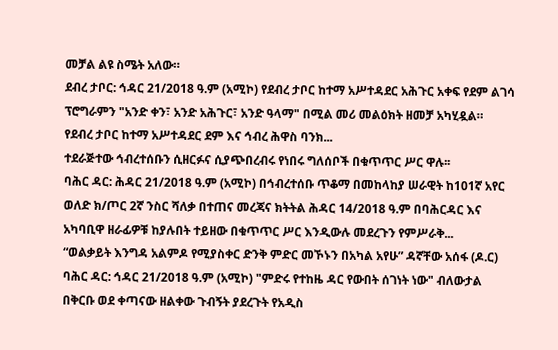መቻል ልዩ ስሜት አለው።
ደብረ ታቦር: ኅዳር 21/2018 ዓ.ም (አሚኮ) የደብረ ታቦር ከተማ አሥተዳደር አሕጉር አቀፍ የደም ልገሳ ፕሮግራምን "አንድ ቀን፣ አንድ አሕጉር፣ አንድ ዓላማ" በሚል መሪ መልዕክት ዘመቻ አካሂዷል።
የደብረ ታቦር ከተማ አሥተዳደር ደም እና ኅብረ ሕዋስ ባንክ...
ተደራጅተው ኅብረተሰቡን ሲዘርፉና ሲያጭበረብሩ የነበሩ ግለሰቦች በቁጥጥር ሥር ዋሉ፡፡
ባሕር ዳር: ሕዳር 21/2018 ዓ.ም (አሚኮ) በኅብረተሰቡ ጥቆማ በመከላከያ ሠራዊት ከ101ኛ አየር ወለድ ክ/ጦር 2ኛ ንስር ሻለቃ በተጠና መረጃና ክትትል ሕዳር 14/2018 ዓ.ም በባሕርዳር እና አካባቢዋ ዘራፊዎቹ ከያሉበት ተይዘው በቁጥጥር ሥር እንዲውሉ መደረጉን የምሥራቅ...
“ወልቃይት እንግዳ አልምዶ የሚያስቀር ድንቅ ምድር መኾኑን በአካል አየሁ” ዳኛቸው አሰፋ (ዶ.ር)
ባሕር ዳር: ኅዳር 21/2018 ዓ.ም (አሚኮ) "ምድሩ የተከዜ ዳር የውበት ሰገነት ነው" ብለውታል በቅርቡ ወደ ቀጣናው ዘልቀው ጉብኝት ያደረጉት የአዲስ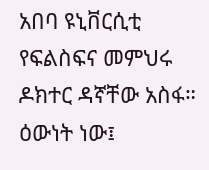አበባ ዩኒቨርሲቲ የፍልስፍና መምህሩ ዶክተር ዳኛቸው አስፋ። ዕውነት ነው፤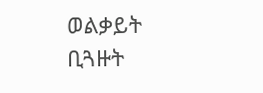ወልቃይት ቢጓዙት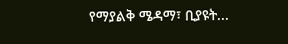የማያልቅ ሜዳማ፣ ቢያዩት...